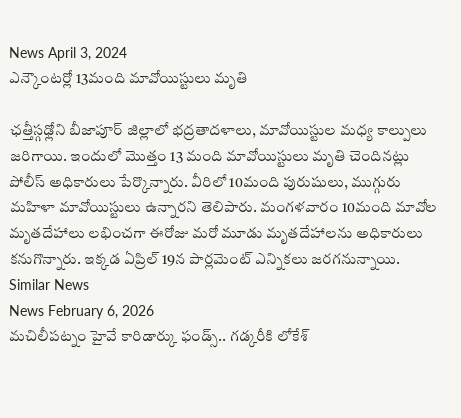News April 3, 2024
ఎన్కౌంటర్లో 13మంది మావోయిస్టులు మృతి

ఛత్తీస్గఢ్లోని బీజాపూర్ జిల్లాలో భద్రతాదళాలు, మావోయిస్టుల మధ్య కాల్పులు జరిగాయి. ఇందులో మొత్తం 13 మంది మావోయిస్టులు మృతి చెందినట్లు పోలీస్ అధికారులు పేర్కొన్నారు. వీరిలో 10మంది పురుషులు, ముగ్గురు మహిళా మావోయిస్టులు ఉన్నారని తెలిపారు. మంగళవారం 10మంది మావోల మృతదేహాలు లభించగా ఈరోజు మరో మూడు మృతదేహాలను అధికారులు కనుగొన్నారు. ఇక్కడ ఏప్రిల్ 19న పార్లమెంట్ ఎన్నికలు జరగనున్నాయి.
Similar News
News February 6, 2026
మచిలీపట్నం హైవే కారిడార్కు ఫండ్స్.. గడ్కరీకి లోకేశ్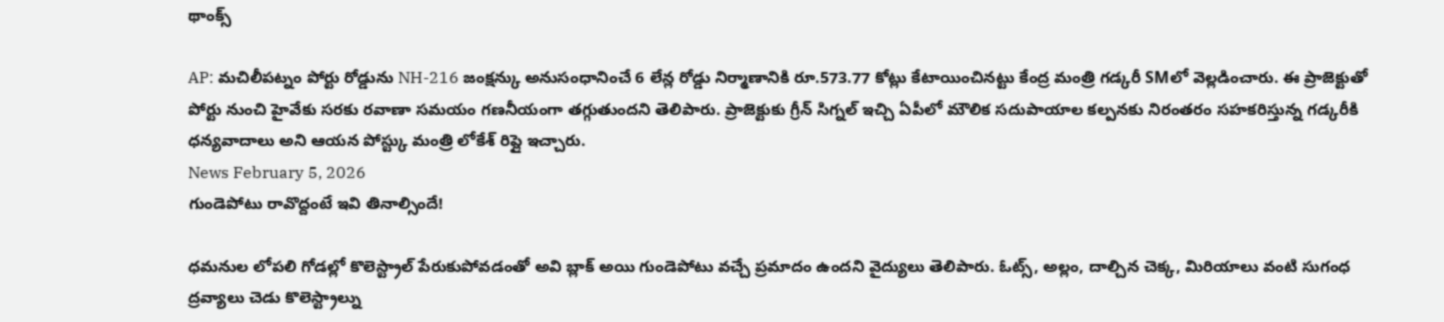థాంక్స్

AP: మచిలీపట్నం పోర్టు రోడ్డును NH-216 జంక్షన్కు అనుసంధానించే 6 లేన్ల రోడ్డు నిర్మాణానికి రూ.573.77 కోట్లు కేటాయించినట్టు కేంద్ర మంత్రి గడ్కరీ SMలో వెల్లడించారు. ఈ ప్రాజెక్టుతో పోర్టు నుంచి హైవేకు సరకు రవాణా సమయం గణనీయంగా తగ్గుతుందని తెలిపారు. ప్రాజెక్టుకు గ్రీన్ సిగ్నల్ ఇచ్చి ఏపీలో మౌలిక సదుపాయాల కల్పనకు నిరంతరం సహకరిస్తున్న గడ్కరీకి ధన్యవాదాలు అని ఆయన పోస్ట్కు మంత్రి లోకేశ్ రిప్లై ఇచ్చారు.
News February 5, 2026
గుండెపోటు రావొద్దంటే ఇవి తినాల్సిందే!

ధమనుల లోపలి గోడల్లో కొలెస్ట్రాల్ పేరుకుపోవడంతో అవి బ్లాక్ అయి గుండెపోటు వచ్చే ప్రమాదం ఉందని వైద్యులు తెలిపారు. ఓట్స్, అల్లం, దాల్చిన చెక్క, మిరియాలు వంటి సుగంధ ద్రవ్యాలు చెడు కొలెస్ట్రాల్ను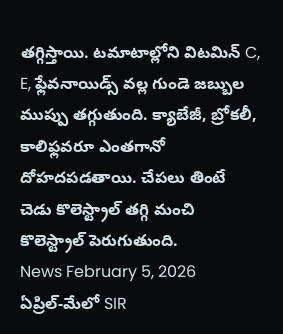తగ్గిస్తాయి. టమాటాల్లోని విటమిన్ C, E, ఫ్లేవనాయిడ్స్ వల్ల గుండె జబ్బుల ముప్పు తగ్గుతుంది. క్యాబేజీ, బ్రోకలీ, కాలిఫ్లవరూ ఎంతగానో దోహదపడతాయి. చేపలు తింటే చెడు కొలెస్ట్రాల్ తగ్గి మంచి కొలెస్ట్రాల్ పెరుగుతుంది.
News February 5, 2026
ఏప్రిల్-మేలో SIR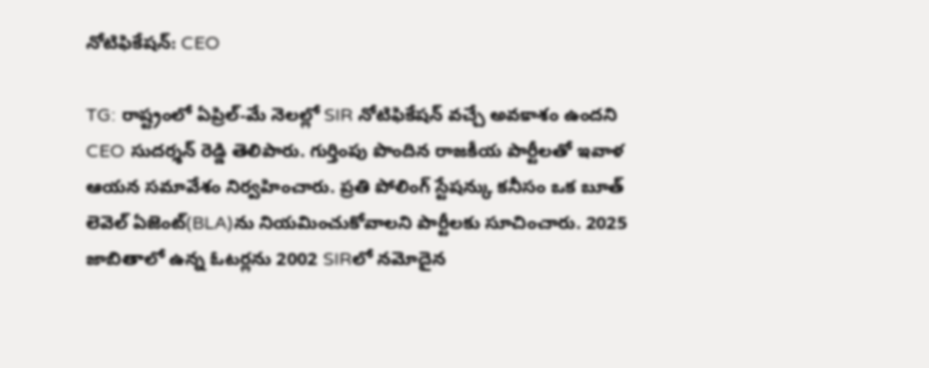నోటిఫికేషన్: CEO

TG: రాష్ట్రంలో ఏప్రిల్-మే నెలల్లో SIR నోటిఫికేషన్ వచ్చే అవకాశం ఉందని CEO సుదర్శన్ రెడ్డి తెలిపారు. గుర్తింపు పొందిన రాజకీయ పార్టీలతో ఇవాళ ఆయన సమావేశం నిర్వహించారు. ప్రతి పోలింగ్ స్టేషన్కు కనీసం ఒక బూత్ లెవెల్ ఏజెంట్(BLA)ను నియమించుకోవాలని పార్టీలకు సూచించారు. 2025 జాబితాలో ఉన్న ఓటర్లను 2002 SIRలో నమోదైన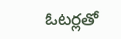ఓటర్లతో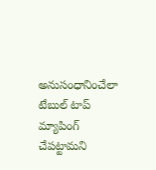అనుసంధానించేలా టేబుల్ టాప్ మ్యాపింగ్ చేపట్టామని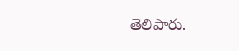తెలిపారు.